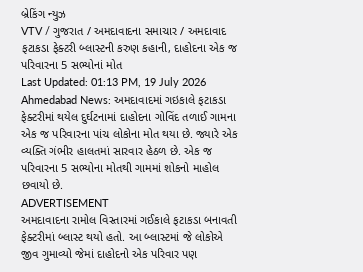બ્રેકિંગ ન્યુઝ
VTV / ગુજરાત / અમદાવાદના સમાચાર / અમદાવાદ ફટાકડા ફેક્ટરી બ્લાસ્ટની કરુણ કહાની, દાહોદના એક જ પરિવારના 5 સભ્યોનાં મોત
Last Updated: 01:13 PM, 19 July 2026
Ahmedabad News: અમદાવાદમાં ગઇકાલે ફટાકડા ફેક્ટરીમાં થયેલ દુર્ઘટનામાં દાહોદના ગોવિંદ તળાઈ ગામના એક જ પરિવારના પાંચ લોકોના મોત થયા છે. જ્યારે એક વ્યક્તિ ગંભીર હાલતમાં સારવાર હેઠળ છે. એક જ પરિવારના 5 સભ્યોના મોતથી ગામમાં શોકનો માહોલ છવાયો છે.
ADVERTISEMENT
અમદાવાદના રામોલ વિસ્તારમાં ગઈકાલે ફટાકડા બનાવતી ફેક્ટરીમાં બ્લાસ્ટ થયો હતો. આ બ્લાસ્ટમાં જે લોકોએ જીવ ગુમાવ્યો જેમાં દાહોદનો એક પરિવાર પણ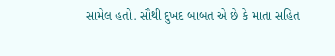સામેલ હતો. સૌથી દુખદ બાબત એ છે કે માતા સહિત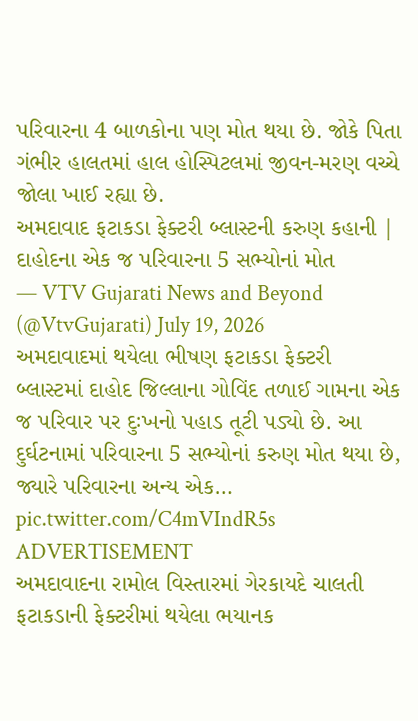પરિવારના 4 બાળકોના પણ મોત થયા છે. જોકે પિતા ગંભીર હાલતમાં હાલ હોસ્પિટલમાં જીવન-મરણ વચ્ચે જોલા ખાઈ રહ્યા છે.
અમદાવાદ ફટાકડા ફેક્ટરી બ્લાસ્ટની કરુણ કહાની | દાહોદના એક જ પરિવારના 5 સભ્યોનાં મોત
— VTV Gujarati News and Beyond (@VtvGujarati) July 19, 2026
અમદાવાદમાં થયેલા ભીષણ ફટાકડા ફેક્ટરી બ્લાસ્ટમાં દાહોદ જિલ્લાના ગોવિંદ તળાઈ ગામના એક જ પરિવાર પર દુઃખનો પહાડ તૂટી પડ્યો છે. આ દુર્ઘટનામાં પરિવારના 5 સભ્યોનાં કરુણ મોત થયા છે, જ્યારે પરિવારના અન્ય એક… pic.twitter.com/C4mVIndR5s
ADVERTISEMENT
અમદાવાદના રામોલ વિસ્તારમાં ગેરકાયદે ચાલતી ફટાકડાની ફેક્ટરીમાં થયેલા ભયાનક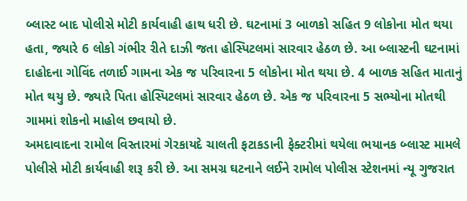બ્લાસ્ટ બાદ પોલીસે મોટી કાર્યવાહી હાથ ધરી છે. ઘટનામાં 3 બાળકો સહિત 9 લોકોના મોત થયા હતા, જ્યારે 6 લોકો ગંભીર રીતે દાઝી જતા હોસ્પિટલમાં સારવાર હેઠળ છે. આ બ્લાસ્ટની ઘટનામાં દાહોદના ગોવિંદ તળાઈ ગામના એક જ પરિવારના 5 લોકોના મોત થયા છે. 4 બાળક સહિત માતાનું મોત થયુ છે. જ્યારે પિતા હોસ્પિટલમાં સારવાર હેઠળ છે. એક જ પરિવારના 5 સભ્યોના મોતથી ગામમાં શોકનો માહોલ છવાયો છે.
અમદાવાદના રામોલ વિસ્તારમાં ગેરકાયદે ચાલતી ફટાકડાની ફેક્ટરીમાં થયેલા ભયાનક બ્લાસ્ટ મામલે પોલીસે મોટી કાર્યવાહી શરૂ કરી છે. આ સમગ્ર ઘટનાને લઈને રામોલ પોલીસ સ્ટેશનમાં ન્યૂ ગુજરાત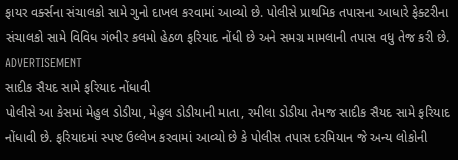ફાયર વર્ક્સના સંચાલકો સામે ગુનો દાખલ કરવામાં આવ્યો છે. પોલીસે પ્રાથમિક તપાસના આધારે ફેક્ટરીના સંચાલકો સામે વિવિધ ગંભીર કલમો હેઠળ ફરિયાદ નોંધી છે અને સમગ્ર મામલાની તપાસ વધુ તેજ કરી છે.
ADVERTISEMENT
સાદીક સૈયદ સામે ફરિયાદ નોંધાવી
પોલીસે આ કેસમાં મેહુલ ડોડીયા, મેહુલ ડોડીયાની માતા, રમીલા ડોડીયા તેમજ સાદીક સૈયદ સામે ફરિયાદ નોંધાવી છે. ફરિયાદમાં સ્પષ્ટ ઉલ્લેખ કરવામાં આવ્યો છે કે પોલીસ તપાસ દરમિયાન જે અન્ય લોકોની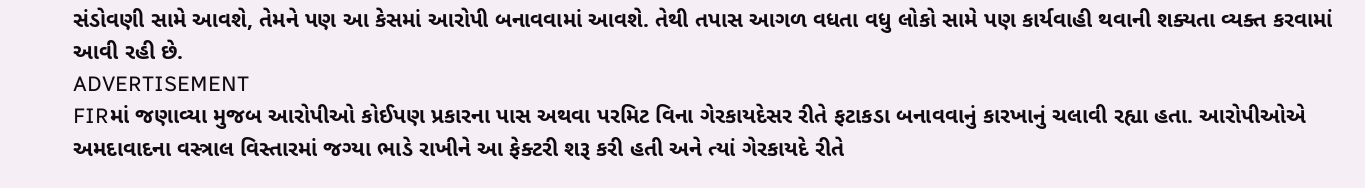સંડોવણી સામે આવશે, તેમને પણ આ કેસમાં આરોપી બનાવવામાં આવશે. તેથી તપાસ આગળ વધતા વધુ લોકો સામે પણ કાર્યવાહી થવાની શક્યતા વ્યક્ત કરવામાં આવી રહી છે.
ADVERTISEMENT
FIRમાં જણાવ્યા મુજબ આરોપીઓ કોઈપણ પ્રકારના પાસ અથવા પરમિટ વિના ગેરકાયદેસર રીતે ફટાકડા બનાવવાનું કારખાનું ચલાવી રહ્યા હતા. આરોપીઓએ અમદાવાદના વસ્ત્રાલ વિસ્તારમાં જગ્યા ભાડે રાખીને આ ફેક્ટરી શરૂ કરી હતી અને ત્યાં ગેરકાયદે રીતે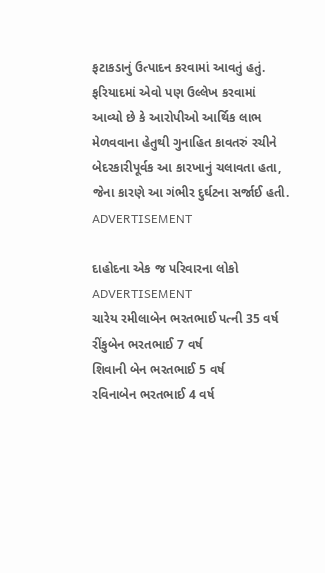ફટાકડાનું ઉત્પાદન કરવામાં આવતું હતું. ફરિયાદમાં એવો પણ ઉલ્લેખ કરવામાં આવ્યો છે કે આરોપીઓ આર્થિક લાભ મેળવવાના હેતુથી ગુનાહિત કાવતરું રચીને બેદરકારીપૂર્વક આ કારખાનું ચલાવતા હતા, જેના કારણે આ ગંભીર દુર્ઘટના સર્જાઈ હતી.
ADVERTISEMENT

દાહોદના એક જ પરિવારના લોકો
ADVERTISEMENT
ચારેય રમીલાબેન ભરતભાઈ પત્ની 35 વર્ષ
રીંકુબેન ભરતભાઈ 7 વર્ષ
શિવાની બેન ભરતભાઈ 5 વર્ષ
રવિનાબેન ભરતભાઈ 4 વર્ષ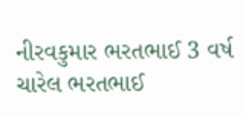નીરવકુમાર ભરતભાઈ 3 વર્ષ
ચારેલ ભરતભાઈ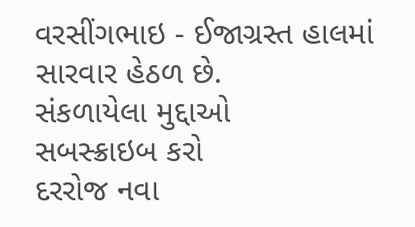વરસીંગભાઇ - ઈજાગ્રસ્ત હાલમાં સારવાર હેઠળ છે.
સંકળાયેલા મુદ્દાઓ
સબસ્ક્રાઇબ કરો
દરરોજ નવા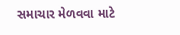સમાચાર મેળવવા માટે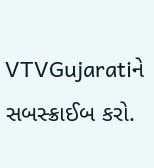VTVGujaratiને સબસ્ક્રાઈબ કરો.